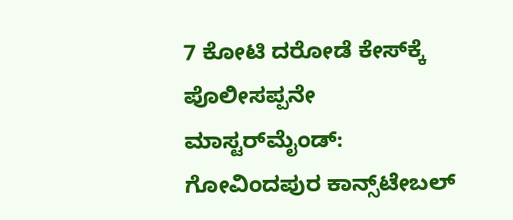7 ಕೋಟಿ ದರೋಡೆ ಕೇಸ್‌ಕ್ಕೆ ಪೊಲೀಸಪ್ಪನೇ ಮಾಸ್ಟರ್‌ಮೈಂಡ್: ಗೋವಿಂದಪುರ ಕಾನ್ಸ್‌ಟೇಬಲ್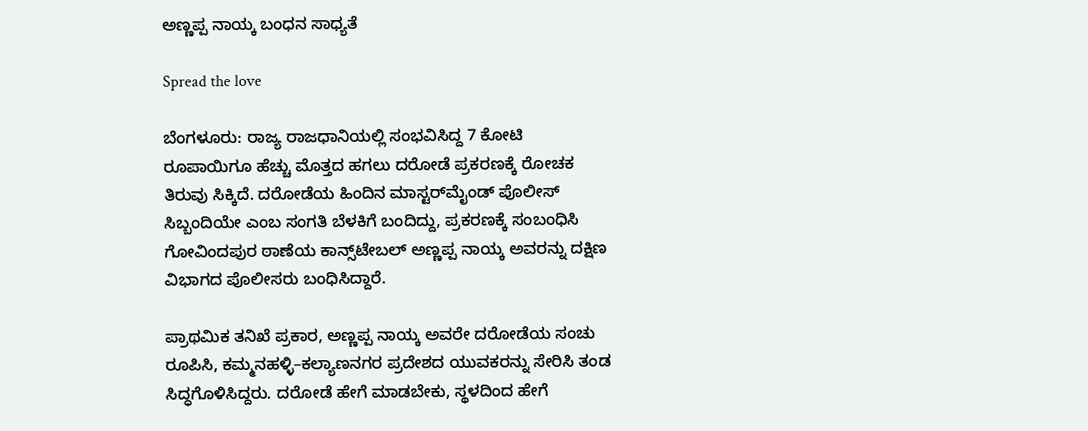ಅಣ್ಣಪ್ಪ ನಾಯ್ಕ ಬಂಧನ ಸಾಧ್ಯತೆ

Spread the love

ಬೆಂಗಳೂರು: ರಾಜ್ಯ ರಾಜಧಾನಿಯಲ್ಲಿ ಸಂಭವಿಸಿದ್ದ 7 ಕೋಟಿ ರೂಪಾಯಿಗೂ ಹೆಚ್ಚು ಮೊತ್ತದ ಹಗಲು ದರೋಡೆ ಪ್ರಕರಣಕ್ಕೆ ರೋಚಕ ತಿರುವು ಸಿಕ್ಕಿದೆ. ದರೋಡೆಯ ಹಿಂದಿನ ಮಾಸ್ಟರ್‌ಮೈಂಡ್ ಪೊಲೀಸ್ ಸಿಬ್ಬಂದಿಯೇ ಎಂಬ ಸಂಗತಿ ಬೆಳಕಿಗೆ ಬಂದಿದ್ದು, ಪ್ರಕರಣಕ್ಕೆ ಸಂಬಂಧಿಸಿ ಗೋವಿಂದಪುರ ಠಾಣೆಯ ಕಾನ್ಸ್‌ಟೇಬಲ್ ಅಣ್ಣಪ್ಪ ನಾಯ್ಕ ಅವರನ್ನು ದಕ್ಷಿಣ ವಿಭಾಗದ ಪೊಲೀಸರು ಬಂಧಿಸಿದ್ದಾರೆ.

ಪ್ರಾಥಮಿಕ ತನಿಖೆ ಪ್ರಕಾರ, ಅಣ್ಣಪ್ಪ ನಾಯ್ಕ ಅವರೇ ದರೋಡೆಯ ಸಂಚು ರೂಪಿಸಿ, ಕಮ್ಮನಹಳ್ಳಿ–ಕಲ್ಯಾಣನಗರ ಪ್ರದೇಶದ ಯುವಕರನ್ನು ಸೇರಿಸಿ ತಂಡ ಸಿದ್ಧಗೊಳಿಸಿದ್ದರು. ದರೋಡೆ ಹೇಗೆ ಮಾಡಬೇಕು, ಸ್ಥಳದಿಂದ ಹೇಗೆ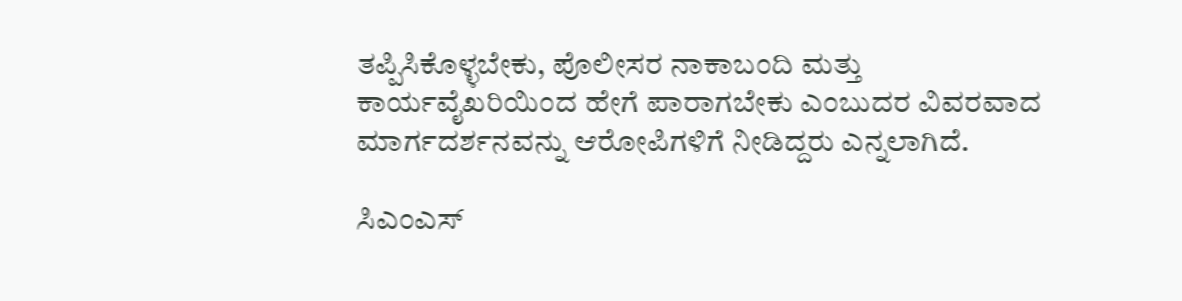ತಪ್ಪಿಸಿಕೊಳ್ಳಬೇಕು, ಪೊಲೀಸರ ನಾಕಾಬಂದಿ ಮತ್ತು ಕಾರ್ಯವೈಖರಿಯಿಂದ ಹೇಗೆ ಪಾರಾಗಬೇಕು ಎಂಬುದರ ವಿವರವಾದ ಮಾರ್ಗದರ್ಶನವನ್ನು ಆರೋಪಿಗಳಿಗೆ ನೀಡಿದ್ದರು ಎನ್ನಲಾಗಿದೆ.

ಸಿಎಂಎಸ್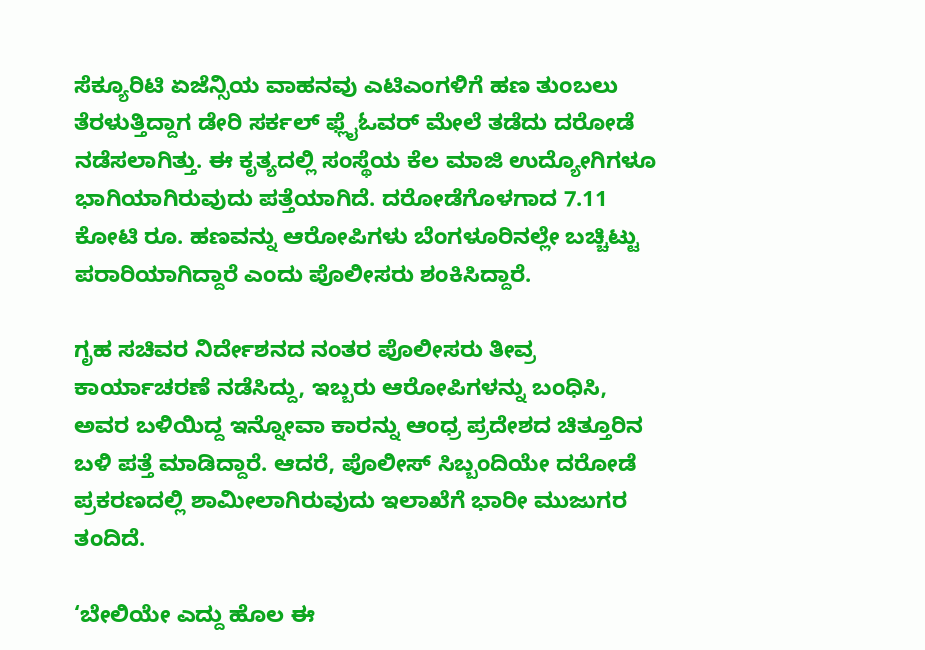ಸೆಕ್ಯೂರಿಟಿ ಏಜೆನ್ಸಿಯ ವಾಹನವು ಎಟಿಎಂಗಳಿಗೆ ಹಣ ತುಂಬಲು ತೆರಳುತ್ತಿದ್ದಾಗ ಡೇರಿ ಸರ್ಕಲ್ ಫ್ಲೈಓವರ್ ಮೇಲೆ ತಡೆದು ದರೋಡೆ ನಡೆಸಲಾಗಿತ್ತು. ಈ ಕೃತ್ಯದಲ್ಲಿ ಸಂಸ್ಥೆಯ ಕೆಲ ಮಾಜಿ ಉದ್ಯೋಗಿಗಳೂ ಭಾಗಿಯಾಗಿರುವುದು ಪತ್ತೆಯಾಗಿದೆ. ದರೋಡೆಗೊಳಗಾದ 7.11 ಕೋಟಿ ರೂ. ಹಣವನ್ನು ಆರೋಪಿಗಳು ಬೆಂಗಳೂರಿನಲ್ಲೇ ಬಚ್ಚಿಟ್ಟು ಪರಾರಿಯಾಗಿದ್ದಾರೆ ಎಂದು ಪೊಲೀಸರು ಶಂಕಿಸಿದ್ದಾರೆ.

ಗೃಹ ಸಚಿವರ ನಿರ್ದೇಶನದ ನಂತರ ಪೊಲೀಸರು ತೀವ್ರ ಕಾರ್ಯಾಚರಣೆ ನಡೆಸಿದ್ದು, ಇಬ್ಬರು ಆರೋಪಿಗಳನ್ನು ಬಂಧಿಸಿ, ಅವರ ಬಳಿಯಿದ್ದ ಇನ್ನೋವಾ ಕಾರನ್ನು ಆಂಧ್ರ ಪ್ರದೇಶದ ಚಿತ್ತೂರಿನ ಬಳಿ ಪತ್ತೆ ಮಾಡಿದ್ದಾರೆ. ಆದರೆ, ಪೊಲೀಸ್ ಸಿಬ್ಬಂದಿಯೇ ದರೋಡೆ ಪ್ರಕರಣದಲ್ಲಿ ಶಾಮೀಲಾಗಿರುವುದು ಇಲಾಖೆಗೆ ಭಾರೀ ಮುಜುಗರ ತಂದಿದೆ.

‘ಬೇಲಿಯೇ ಎದ್ದು ಹೊಲ ಈ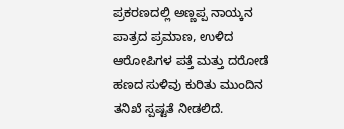ಪ್ರಕರಣದಲ್ಲಿ ಅಣ್ಣಪ್ಪ ನಾಯ್ಕನ ಪಾತ್ರದ ಪ್ರಮಾಣ, ಉಳಿದ ಆರೋಪಿಗಳ ಪತ್ತೆ ಮತ್ತು ದರೋಡೆ ಹಣದ ಸುಳಿವು ಕುರಿತು ಮುಂದಿನ ತನಿಖೆ ಸ್ಪಷ್ಟತೆ ನೀಡಲಿದೆ.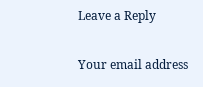Leave a Reply

Your email address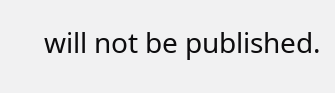will not be published.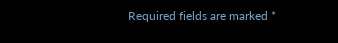Required fields are marked *